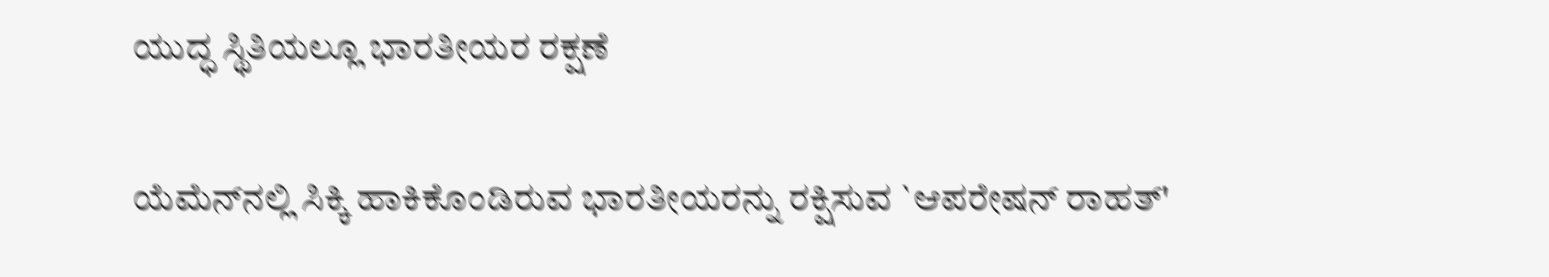ಯುದ್ಧ ಸ್ಥಿತಿಯಲ್ಲೂ ಭಾರತೀಯರ ರಕ್ಷಣೆ

ಯೆಮೆನ್‍ನಲ್ಲಿ ಸಿಕ್ಕಿ ಹಾಕಿಕೊಂಡಿರುವ ಭಾರತೀಯರನ್ನು ರಕ್ಷಿಸುವ `ಆಪರೇಷನ್ ರಾಹತ್'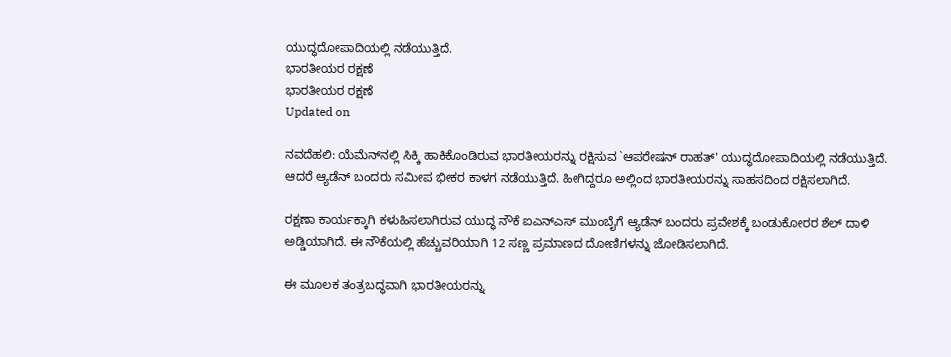ಯುದ್ಧದೋಪಾದಿಯಲ್ಲಿ ನಡೆಯುತ್ತಿದೆ.
ಭಾರತೀಯರ ರಕ್ಷಣೆ
ಭಾರತೀಯರ ರಕ್ಷಣೆ
Updated on

ನವದೆಹಲಿ: ಯೆಮೆನ್‍ನಲ್ಲಿ ಸಿಕ್ಕಿ ಹಾಕಿಕೊಂಡಿರುವ ಭಾರತೀಯರನ್ನು ರಕ್ಷಿಸುವ `ಆಪರೇಷನ್ ರಾಹತ್' ಯುದ್ಧದೋಪಾದಿಯಲ್ಲಿ ನಡೆಯುತ್ತಿದೆ. ಆದರೆ ಆ್ಯಡೆನ್ ಬಂದರು ಸಮೀಪ ಭೀಕರ ಕಾಳಗ ನಡೆಯುತ್ತಿದೆ. ಹೀಗಿದ್ದರೂ ಅಲ್ಲಿಂದ ಭಾರತೀಯರನ್ನು ಸಾಹಸದಿಂದ ರಕ್ಷಿಸಲಾಗಿದೆ.

ರಕ್ಷಣಾ ಕಾರ್ಯಕ್ಕಾಗಿ ಕಳುಹಿಸಲಾಗಿರುವ ಯುದ್ಧ ನೌಕೆ ಐಎನ್‍ಎಸ್ ಮುಂಬೈಗೆ ಆ್ಯಡೆನ್ ಬಂದರು ಪ್ರವೇಶಕ್ಕೆ ಬಂಡುಕೋರರ ಶೆಲ್ ದಾಳಿ ಅಡ್ಡಿಯಾಗಿದೆ. ಈ ನೌಕೆಯಲ್ಲಿ ಹೆಚ್ಚುವರಿಯಾಗಿ 12 ಸಣ್ಣ ಪ್ರಮಾಣದ ದೋಣಿಗಳನ್ನು ಜೋಡಿಸಲಾಗಿದೆ.

ಈ ಮೂಲಕ ತಂತ್ರಬದ್ಧವಾಗಿ ಭಾರತೀಯರನ್ನು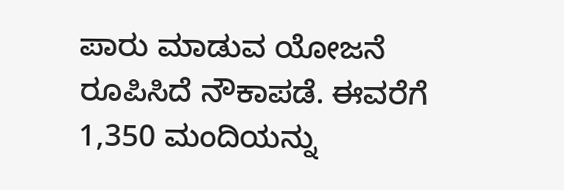ಪಾರು ಮಾಡುವ ಯೋಜನೆ ರೂಪಿಸಿದೆ ನೌಕಾಪಡೆ. ಈವರೆಗೆ 1,350 ಮಂದಿಯನ್ನು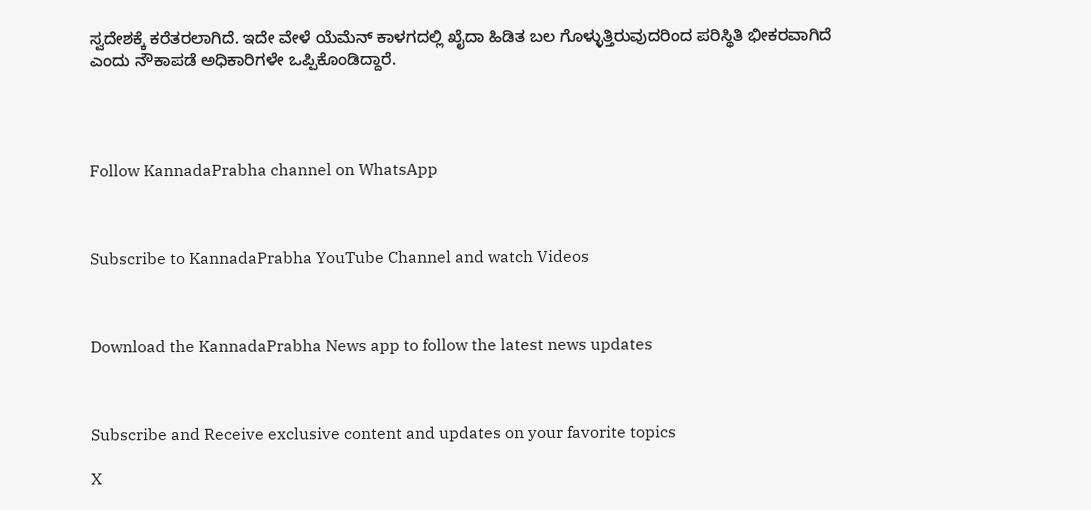ಸ್ವದೇಶಕ್ಕೆ ಕರೆತರಲಾಗಿದೆ. ಇದೇ ವೇಳೆ ಯೆಮೆನ್ ಕಾಳಗದಲ್ಲಿ ಖೈದಾ ಹಿಡಿತ ಬಲ ಗೊಳ್ಳುತ್ತಿರುವುದರಿಂದ ಪರಿಸ್ಥಿತಿ ಭೀಕರವಾಗಿದೆ ಎಂದು ನೌಕಾಪಡೆ ಅಧಿಕಾರಿಗಳೇ ಒಪ್ಪಿಕೊಂಡಿದ್ದಾರೆ.




Follow KannadaPrabha channel on WhatsApp



Subscribe to KannadaPrabha YouTube Channel and watch Videos



Download the KannadaPrabha News app to follow the latest news updates



Subscribe and Receive exclusive content and updates on your favorite topics

X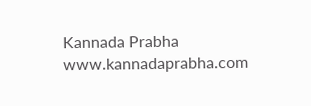Kannada Prabha
www.kannadaprabha.com